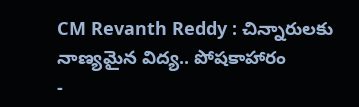CM Revanth Reddy : చిన్నారులకు నాణ్యమైన విద్య.. పోషకాహారం
-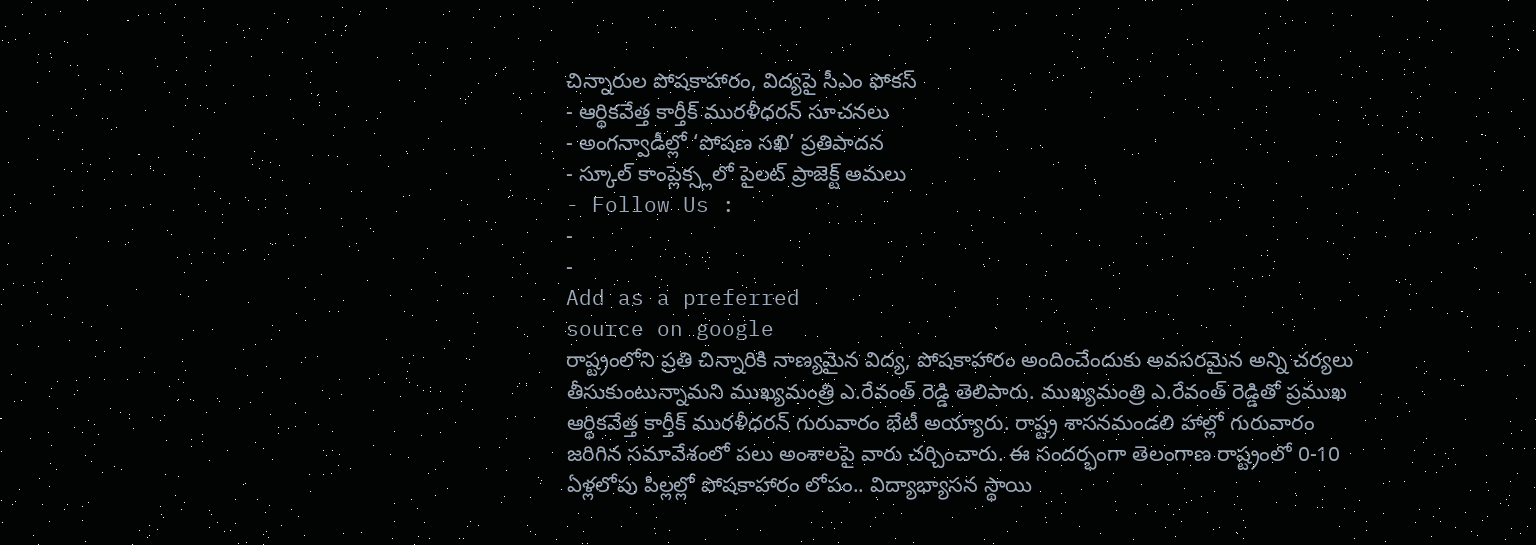చిన్నారుల పోషకాహారం, విద్యపై సీఎం ఫోకస్
- ఆర్థికవేత్త కార్తీక్ మురళీధరన్ సూచనలు
- అంగన్వాడీల్లో ‘పోషణ సఖి’ ప్రతిపాదన
- స్కూల్ కాంప్లెక్స్లలో పైలట్ ప్రాజెక్ట్ అమలు
- Follow Us :
-
-
Add as a preferred
source on google
రాష్ట్రంలోని ప్రతి చిన్నారికి నాణ్యమైన విద్య, పోషకాహారం అందించేందుకు అవసరమైన అన్ని చర్యలు తీసుకుంటున్నామని ముఖ్యమంత్రి ఎ.రేవంత్ రెడ్డి తెలిపారు. ముఖ్యమంత్రి ఎ.రేవంత్ రెడ్డితో ప్రముఖ ఆర్థికవేత్త కార్తీక్ మురళీధరన్ గురువారం భేటీ అయ్యారు. రాష్ట్ర శాసనమండలి హాల్లో గురువారం జరిగిన సమావేశంలో పలు అంశాలపై వారు చర్చించారు. ఈ సందర్భంగా తెలంగాణ రాష్ట్రంలో 0-10 ఏళ్లలోపు పిల్లల్లో పోషకాహారం లోపం.. విద్యాభ్యాసన స్థాయి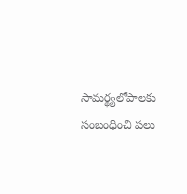సామర్థ్యలోపాలకు సంబంధించి పలు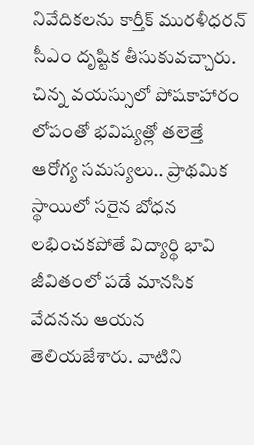నివేదికలను కార్తీక్ మురళీధరన్ సీఎం దృష్టిక తీసుకువచ్చారు. చిన్న వయస్సులో పోషకాహారం లోపంతో భవిష్యత్లో తలెత్తే ఆరోగ్య సమస్యలు.. ప్రాథమిక స్థాయిలో సరైన బోధన లభించకపోతే విద్యార్థి భావి జీవితంలో పడే మానసిక వేదనను ఆయన తెలియజేశారు. వాటిని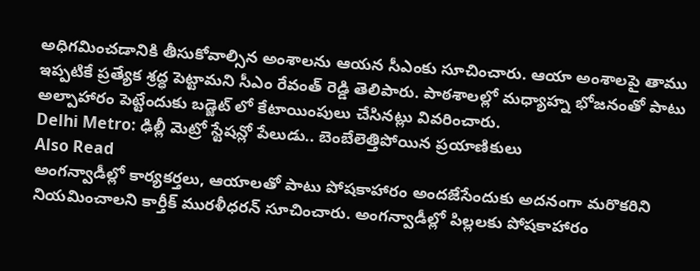అధిగమించడానికి తీసుకోవాల్సిన అంశాలను ఆయన సీఎంకు సూచించారు. ఆయా అంశాలపై తాము ఇప్పటికే ప్రత్యేక శ్రద్ధ పెట్టామని సీఎం రేవంత్ రెడ్డి తెలిపారు. పాఠశాలల్లో మధ్యాహ్న భోజనంతో పాటు అల్పాహారం పెట్టేందుకు బడ్జెట్ లో కేటాయింపులు చేసినట్లు వివరించారు.
Delhi Metro: ఢిల్లీ మెట్రో స్టేషన్లో పేలుడు.. బెంబేలెత్తిపోయిన ప్రయాణికులు
Also Read
అంగన్వాడీల్లో కార్యకర్తలు, ఆయాలతో పాటు పోషకాహారం అందజేసేందుకు అదనంగా మరొకరిని నియమించాలని కార్తీక్ మురళీధరన్ సూచించారు. అంగన్వాడీల్లో పిల్లలకు పోషకాహారం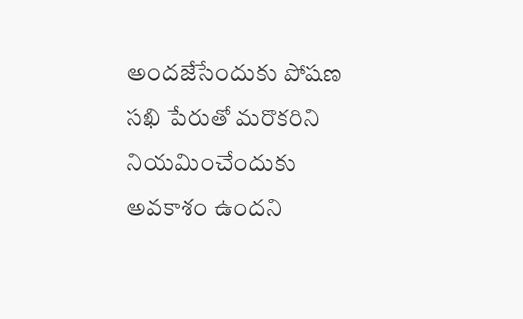అందజేసేందుకు పోషణ సఖి పేరుతో మరొకరిని నియమించేందుకు అవకాశం ఉందని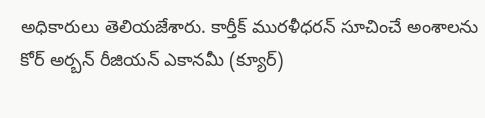అధికారులు తెలియజేశారు. కార్తీక్ మురళీధరన్ సూచించే అంశాలను కోర్ అర్బన్ రీజియన్ ఎకానమీ (క్యూర్)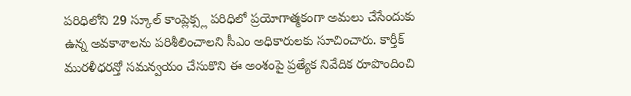పరిధిలోని 29 స్కూల్ కాంప్లెక్స్ల పరిధిలో ప్రయోగాత్మకంగా అమలు చేసేందుకు ఉన్న అవకాశాలను పరిశీలించాలని సీఎం అధికారులకు సూచించారు. కార్తీక్ మురళీధరన్తో సమన్వయం చేసుకొని ఈ అంశంపై ప్రత్యేక నివేదిక రూపొందించి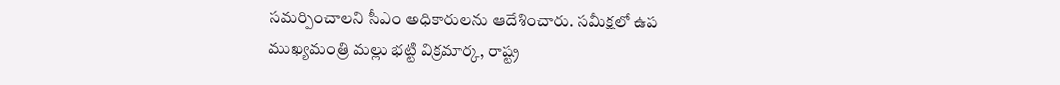సమర్పించాలని సీఎం అధికారులను ఆదేశించారు. సమీక్షలో ఉప ముఖ్యమంత్రి మల్లు భట్టి విక్రమార్క, రాష్ట్ర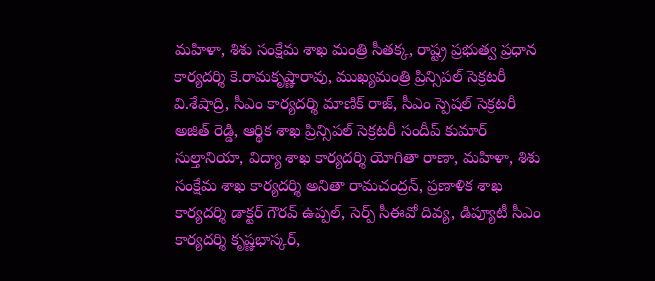మహిళా, శిశు సంక్షేమ శాఖ మంత్రి సీతక్క, రాష్ట్ర ప్రభుత్వ ప్రధాన కార్యదర్శి కె.రామకృష్ణారావు, ముఖ్యమంత్రి ప్రిన్సిపల్ సెక్రటరీ వి.శేషాద్రి, సీఎం కార్యదర్శి మాణిక్ రాజ్, సీఎం స్పెషల్ సెక్రటరీ అజిత్ రెడ్డి, ఆర్థిక శాఖ ప్రిన్సిపల్ సెక్రటరీ సందీప్ కుమార్ సుల్తానియా, విద్యా శాఖ కార్యదర్శి యోగితా రాణా, మహిళా, శిశు సంక్షేమ శాఖ కార్యదర్శి అనితా రామచంద్రన్, ప్రణాళిక శాఖ కార్యదర్శి డాక్టర్ గౌరవ్ ఉప్పల్, సెర్ప్ సీఈవో దివ్య, డిప్యూటీ సీఎం కార్యదర్శి కృష్ణభాస్కర్,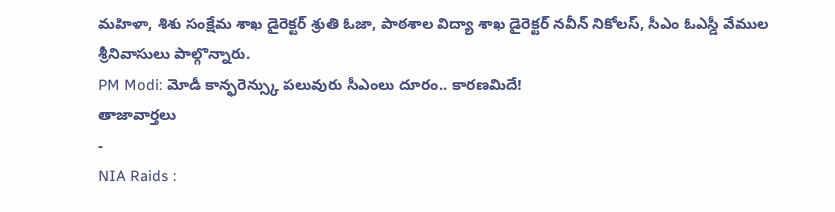మహిళా, శిశు సంక్షేమ శాఖ డైరెక్టర్ శ్రుతి ఓజా, పాఠశాల విద్యా శాఖ డైరెక్టర్ నవీన్ నికోలస్, సీఎం ఓఎస్డీ వేముల శ్రీనివాసులు పాల్గొన్నారు.
PM Modi: మోడీ కాన్ఫరెన్స్కు పలువురు సీఎంలు దూరం.. కారణమిదే!
తాజావార్తలు
-
NIA Raids :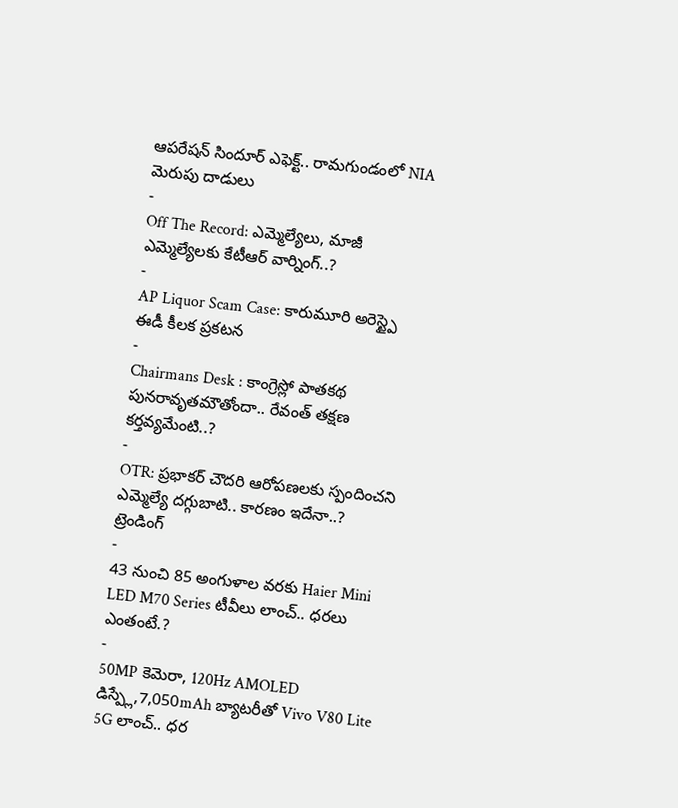ఆపరేషన్ సిందూర్ ఎఫెక్ట్.. రామగుండంలో NIA మెరుపు దాడులు
-
Off The Record: ఎమ్మెల్యేలు, మాజీ ఎమ్మెల్యేలకు కేటీఆర్ వార్నింగ్..?
-
AP Liquor Scam Case: కారుమూరి అరెస్ట్పై ఈడీ కీలక ప్రకటన
-
Chairmans Desk : కాంగ్రెస్లో పాతకథ పునరావృతమౌతోందా.. రేవంత్ తక్షణ కర్తవ్యమేంటి..?
-
OTR: ప్రభాకర్ చౌదరి ఆరోపణలకు స్పందించని ఎమ్మెల్యే దగ్గుబాటి.. కారణం ఇదేనా..?
ట్రెండింగ్
-
43 నుంచి 85 అంగుళాల వరకు Haier Mini LED M70 Series టీవీలు లాంచ్.. ధరలు ఎంతంటే.?
-
50MP కెమెరా, 120Hz AMOLED డిస్ప్లే,7,050mAh బ్యాటరీతో Vivo V80 Lite 5G లాంచ్.. ధర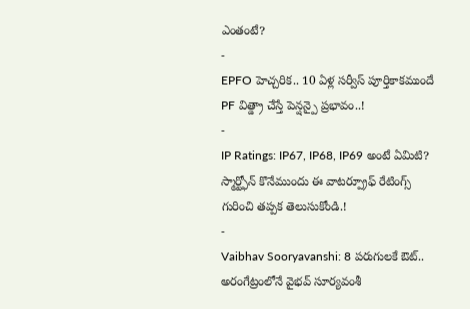ఎంతంటే?
-
EPFO హెచ్చరిక.. 10 ఏళ్ల సర్వీస్ పూర్తికాకముందే PF విత్డ్రా చేస్తే పెన్షన్పై ప్రభావం..!
-
IP Ratings: IP67, IP68, IP69 అంటే ఏమిటి? స్మార్ట్ఫోన్ కొనేముందు ఈ వాటర్ప్రూఫ్ రేటింగ్స్ గురించి తప్పక తెలుసుకోండి.!
-
Vaibhav Sooryavanshi: 8 పరుగులకే ఔట్.. అరంగేట్రంలోనే వైభవ్ సూర్యవంశీ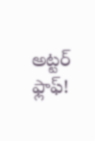అట్టర్ ఫ్లాఫ్!